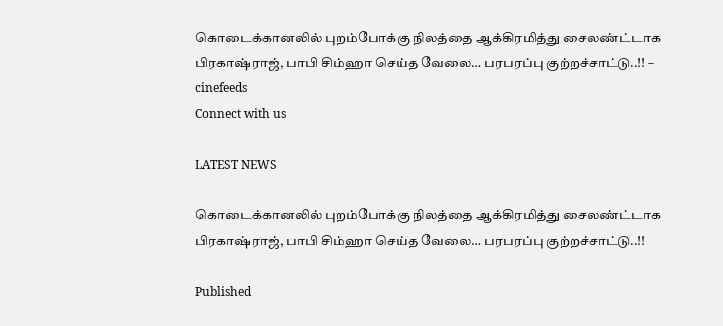கொடைக்கானலில் புறம்போக்கு நிலத்தை ஆக்கிரமித்து சைலண்ட்டாக பிரகாஷ்ராஜ், பாபி சிம்ஹா செய்த வேலை… பரபரப்பு குற்றச்சாட்டு..!! – cinefeeds
Connect with us

LATEST NEWS

கொடைக்கானலில் புறம்போக்கு நிலத்தை ஆக்கிரமித்து சைலண்ட்டாக பிரகாஷ்ராஜ், பாபி சிம்ஹா செய்த வேலை… பரபரப்பு குற்றச்சாட்டு..!!

Published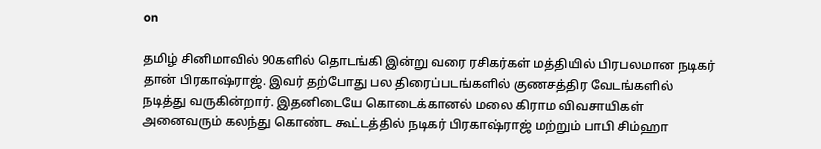on

தமிழ் சினிமாவில் 90களில் தொடங்கி இன்று வரை ரசிகர்கள் மத்தியில் பிரபலமான நடிகர் தான் பிரகாஷ்ராஜ். இவர் தற்போது பல திரைப்படங்களில் குணசத்திர வேடங்களில் நடித்து வருகின்றார். இதனிடையே கொடைக்கானல் மலை கிராம விவசாயிகள் அனைவரும் கலந்து கொண்ட கூட்டத்தில் நடிகர் பிரகாஷ்ராஜ் மற்றும் பாபி சிம்ஹா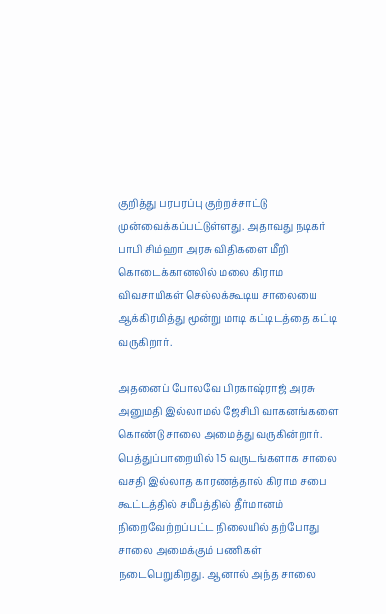குறித்து பரபரப்பு குற்றச்சாட்டு முன்வைக்கப்பட்டுள்ளது. அதாவது நடிகர் பாபி சிம்ஹா அரசு விதிகளை மீறி கொடைக்கானலில் மலை கிராம விவசாயிகள் செல்லக்கூடிய சாலையை ஆக்கிரமித்து மூன்று மாடி கட்டிடத்தை கட்டி வருகிறார்.

அதனைப் போலவே பிரகாஷ்ராஜ் அரசு அனுமதி இல்லாமல் ஜேசிபி வாகனங்களை கொண்டு சாலை அமைத்து வருகின்றார். பெத்துப்பாறையில் 15 வருடங்களாக சாலை வசதி இல்லாத காரணத்தால் கிராம சபை கூட்டத்தில் சமீபத்தில் தீர்மானம் நிறைவேற்றப்பட்ட நிலையில் தற்போது சாலை அமைக்கும் பணிகள் நடைபெறுகிறது. ஆனால் அந்த சாலை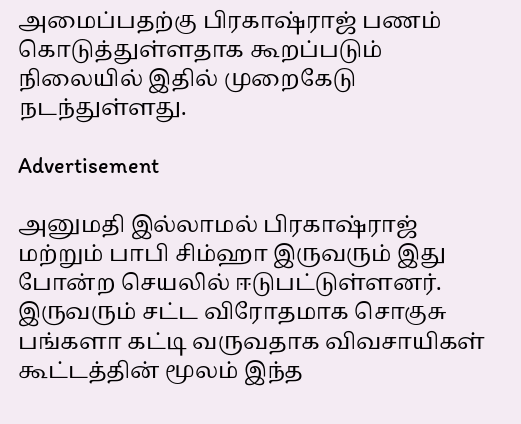அமைப்பதற்கு பிரகாஷ்ராஜ் பணம் கொடுத்துள்ளதாக கூறப்படும் நிலையில் இதில் முறைகேடு நடந்துள்ளது.

Advertisement

அனுமதி இல்லாமல் பிரகாஷ்ராஜ் மற்றும் பாபி சிம்ஹா இருவரும் இது போன்ற செயலில் ஈடுபட்டுள்ளனர். இருவரும் சட்ட விரோதமாக சொகுசு பங்களா கட்டி வருவதாக விவசாயிகள் கூட்டத்தின் மூலம் இந்த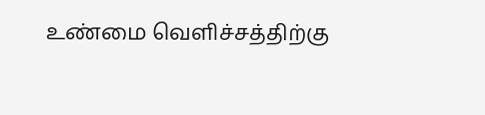உண்மை வெளிச்சத்திற்கு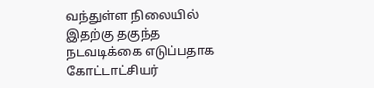வந்துள்ள நிலையில் இதற்கு தகுந்த நடவடிக்கை எடுப்பதாக கோட்டாட்சியர்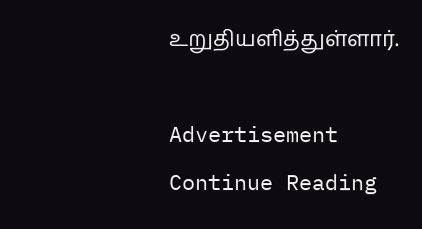உறுதியளித்துள்ளார்.

Advertisement
Continue Reading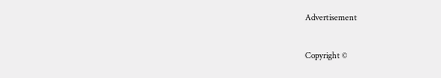Advertisement

Copyright ©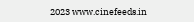2023 www.cinefeeds.in